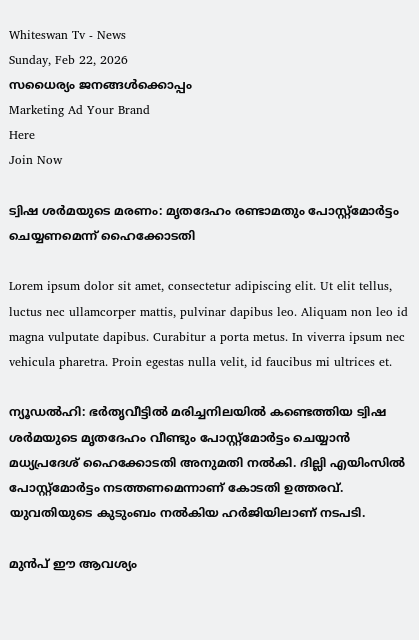Whiteswan Tv - News
Sunday, Feb 22, 2026
സധൈര്യം ജനങ്ങൾക്കൊപ്പം
Marketing Ad Your Brand
Here
Join Now

ട്വിഷ ശർമയുടെ മരണം: മൃതദേഹം രണ്ടാമതും പോസ്റ്റ്മോർട്ടം ചെയ്യണമെന്ന് ഹൈക്കോടതി

Lorem ipsum dolor sit amet, consectetur adipiscing elit. Ut elit tellus, luctus nec ullamcorper mattis, pulvinar dapibus leo. Aliquam non leo id magna vulputate dapibus. Curabitur a porta metus. In viverra ipsum nec vehicula pharetra. Proin egestas nulla velit, id faucibus mi ultrices et.

ന്യൂഡൽഹി: ഭർതൃവീട്ടിൽ മരിച്ചനിലയിൽ കണ്ടെത്തിയ ട്വിഷ ശർമയുടെ മൃതദേഹം വീണ്ടും പോസ്റ്റ്‌മോർട്ടം ചെയ്യാൻ മധ്യപ്രദേശ് ഹൈക്കോടതി അനുമതി നൽകി. ദില്ലി എയിംസിൽ പോസ്റ്റ്‌മോർട്ടം നടത്തണമെന്നാണ് കോടതി ഉത്തരവ്. യുവതിയുടെ കുടുംബം നൽകിയ ഹർജിയിലാണ് നടപടി.

മുൻപ് ഈ ആവശ്യം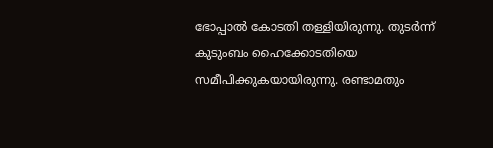ഭോപ്പാൽ കോടതി തള്ളിയിരുന്നു. തുടർന്ന് കുടുംബം ഹൈക്കോടതിയെ സമീപിക്കുകയായിരുന്നു. രണ്ടാമതും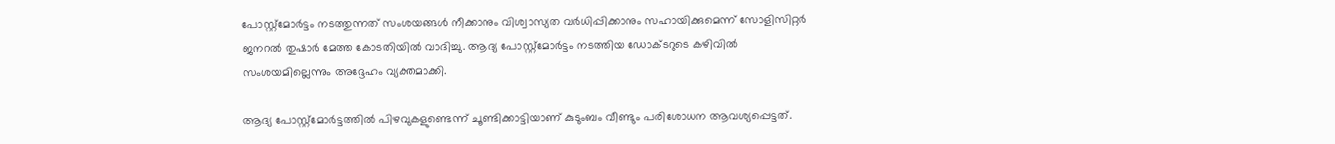പോസ്റ്റ്‌മോർട്ടം നടത്തുന്നത് സംശയങ്ങൾ നീക്കാനും വിശ്വാസ്യത വർധിപ്പിക്കാനും സഹായിക്കുമെന്ന് സോളിസിറ്റർ ജനറൽ തുഷാർ മേത്ത കോടതിയിൽ വാദിച്ചു. ആദ്യ പോസ്റ്റ്‌മോർട്ടം നടത്തിയ ഡോക്ടറുടെ കഴിവിൽ സംശയമില്ലെന്നും അദ്ദേഹം വ്യക്തമാക്കി.

ആദ്യ പോസ്റ്റ്‌മോർട്ടത്തിൽ പിഴവുകളുണ്ടെന്ന് ചൂണ്ടിക്കാട്ടിയാണ് കുടുംബം വീണ്ടും പരിശോധന ആവശ്യപ്പെട്ടത്.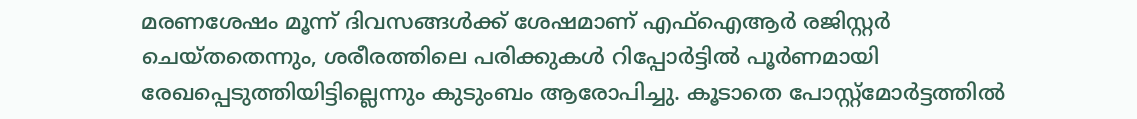മരണശേഷം മൂന്ന് ദിവസങ്ങൾക്ക് ശേഷമാണ് എഫ്‌ഐആർ രജിസ്റ്റർ ചെയ്തതെന്നും, ശരീരത്തിലെ പരിക്കുകൾ റിപ്പോർട്ടിൽ പൂർണമായി രേഖപ്പെടുത്തിയിട്ടില്ലെന്നും കുടുംബം ആരോപിച്ചു. കൂടാതെ പോസ്റ്റ്‌മോർട്ടത്തിൽ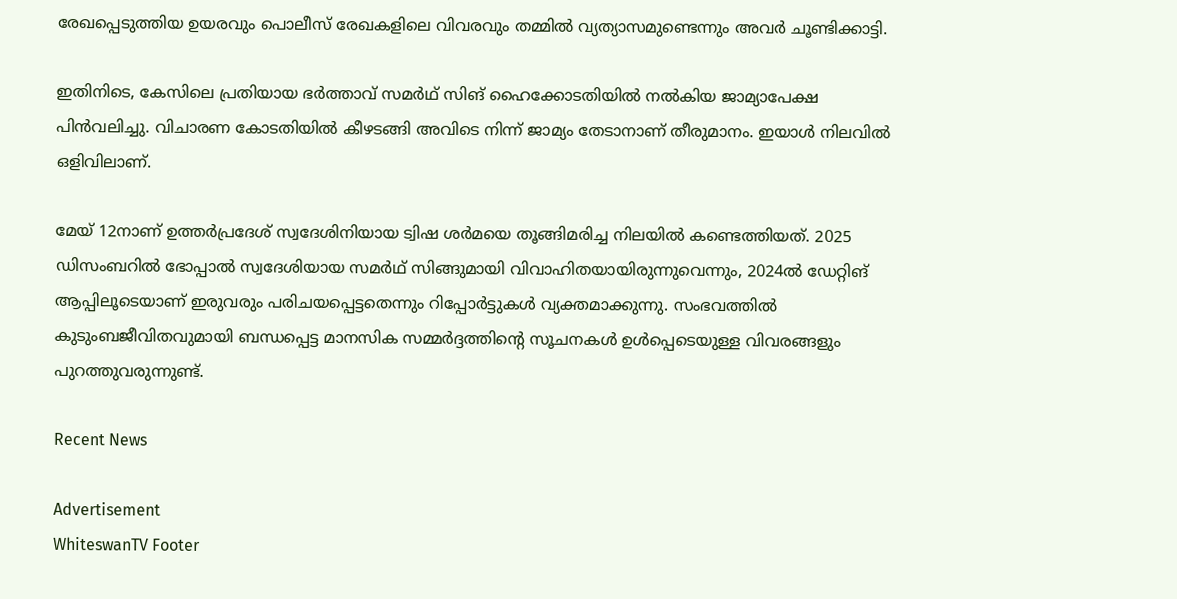രേഖപ്പെടുത്തിയ ഉയരവും പൊലീസ് രേഖകളിലെ വിവരവും തമ്മിൽ വ്യത്യാസമുണ്ടെന്നും അവർ ചൂണ്ടിക്കാട്ടി.

ഇതിനിടെ, കേസിലെ പ്രതിയായ ഭർത്താവ് സമർഥ് സിങ് ഹൈക്കോടതിയിൽ നൽകിയ ജാമ്യാപേക്ഷ പിൻവലിച്ചു. വിചാരണ കോടതിയിൽ കീഴടങ്ങി അവിടെ നിന്ന് ജാമ്യം തേടാനാണ് തീരുമാനം. ഇയാൾ നിലവിൽ ഒളിവിലാണ്.

മേയ് 12നാണ് ഉത്തർപ്രദേശ് സ്വദേശിനിയായ ട്വിഷ ശർമയെ തൂങ്ങിമരിച്ച നിലയിൽ കണ്ടെത്തിയത്. 2025 ഡിസംബറിൽ ഭോപ്പാൽ സ്വദേശിയായ സമർഥ് സിങ്ങുമായി വിവാഹിതയായിരുന്നുവെന്നും, 2024ൽ ഡേറ്റിങ് ആപ്പിലൂടെയാണ് ഇരുവരും പരിചയപ്പെട്ടതെന്നും റിപ്പോർട്ടുകൾ വ്യക്തമാക്കുന്നു. സംഭവത്തിൽ കുടുംബജീവിതവുമായി ബന്ധപ്പെട്ട മാനസിക സമ്മർദ്ദത്തിന്റെ സൂചനകൾ ഉൾപ്പെടെയുള്ള വിവരങ്ങളും പുറത്തുവരുന്നുണ്ട്.

Recent News

Advertisement
WhiteswanTV Footer